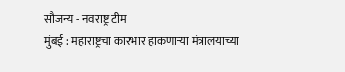सौजन्य - नवराष्ट्र टीम
मुंबई : महाराष्ट्रचा कारभार हाकणाऱ्या मंत्रालयाच्या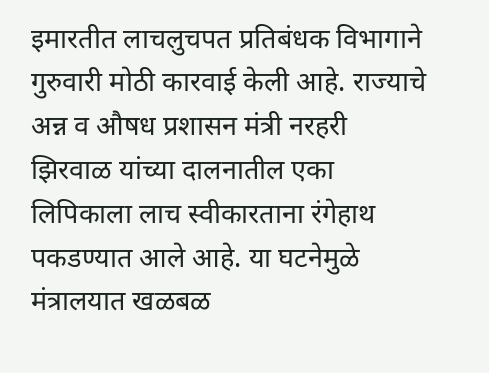इमारतीत लाचलुचपत प्रतिबंधक विभागाने गुरुवारी मोठी कारवाई केली आहे. राज्याचे अन्न व औषध प्रशासन मंत्री नरहरी झिरवाळ यांच्या दालनातील एका लिपिकाला लाच स्वीकारताना रंगेहाथ पकडण्यात आले आहे. या घटनेमुळे मंत्रालयात खळबळ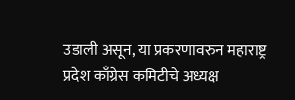उडाली असून, या प्रकरणावरुन महाराष्ट्र प्रदेश काँग्रेस कमिटीचे अध्यक्ष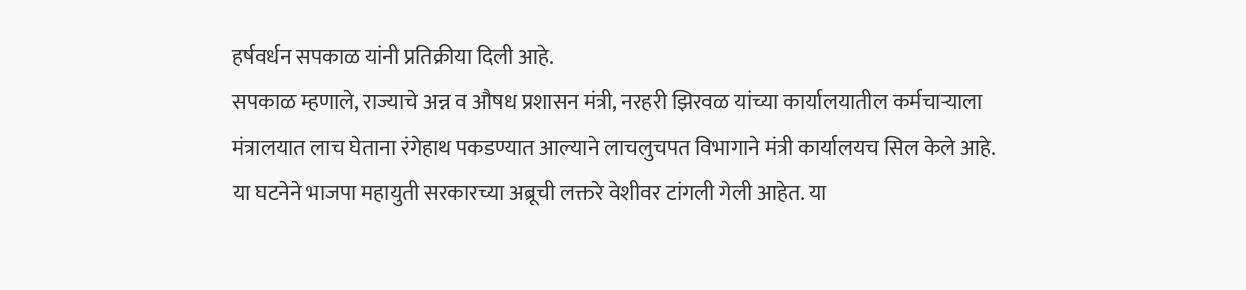हर्षवर्धन सपकाळ यांनी प्रतिक्रीया दिली आहे.
सपकाळ म्हणाले, राज्याचे अन्न व औषध प्रशासन मंत्री, नरहरी झिरवळ यांच्या कार्यालयातील कर्मचाऱ्याला मंत्रालयात लाच घेताना रंगेहाथ पकडण्यात आल्याने लाचलुचपत विभागाने मंत्री कार्यालयच सिल केले आहे. या घटनेने भाजपा महायुती सरकारच्या अब्रूची लक्तरे वेशीवर टांगली गेली आहेत. या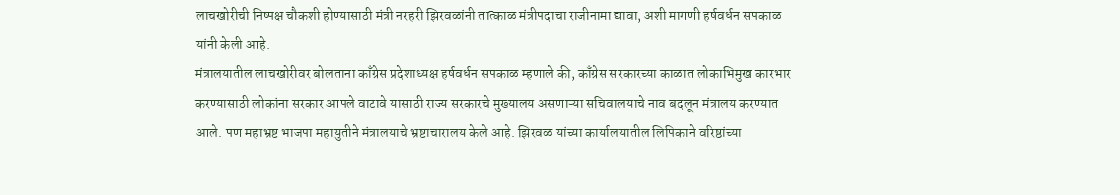लाचखोरीची निष्पक्ष चौकशी होण्यासाठी मंत्री नरहरी झिरवळांनी तात्काळ मंत्रीपदाचा राजीनामा द्यावा, अशी मागणी हर्षवर्धन सपकाळ यांनी केली आहे.
मंत्रालयातील लाचखोरीवर बोलताना काँग्रेस प्रदेशाध्यक्ष हर्षवर्धन सपकाळ म्हणाले की, काँग्रेस सरकारच्या काळात लोकाभिमुख कारभार करण्यासाठी लोकांना सरकार आपले वाटावे यासाठी राज्य सरकारचे मुख्यालय असणाऱ्या सचिवालयाचे नाव बदलून मंत्रालय करण्यात आले. पण महाभ्रष्ट भाजपा महायुतीने मंत्रालयाचे भ्रष्टाचारालय केले आहे. झिरवळ यांच्या कार्यालयातील लिपिकाने वरिष्ठांच्या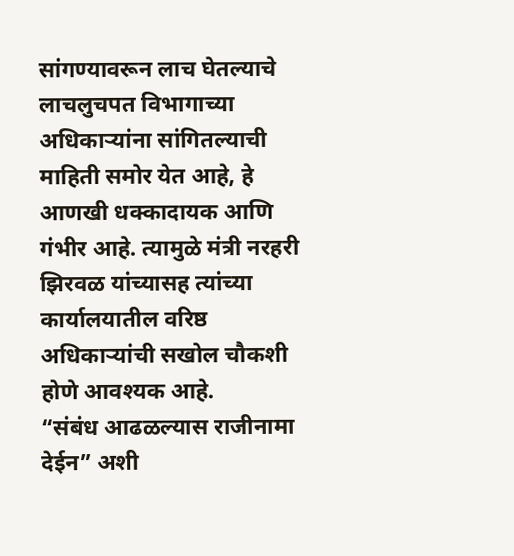सांगण्यावरून लाच घेतल्याचे लाचलुचपत विभागाच्या अधिकाऱ्यांना सांगितल्याची माहिती समोर येत आहे, हे आणखी धक्कादायक आणि गंभीर आहे. त्यामुळे मंत्री नरहरी झिरवळ यांच्यासह त्यांच्या कार्यालयातील वरिष्ठ अधिकाऱ्यांची सखोल चौकशी होणे आवश्यक आहे.
“संबंध आढळल्यास राजीनामा देईन” अशी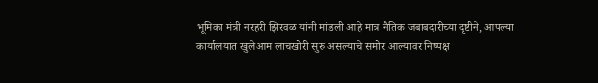भूमिका मंत्री नरहरी झिरवळ यांनी मांडली आहे मात्र नैतिक जबाबदारीच्या दृष्टीने, आपल्या कार्यालयात खुलेआम लाचखोरी सुरु असल्याचे समोर आल्यावर निष्पक्ष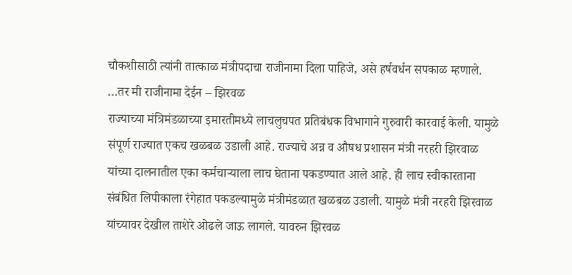चौकशीसाठी त्यांनी तात्काळ मंत्रीपदाचा राजीनामा दिला पाहिजे, असे हर्षवर्धन सपकाळ म्हणाले.
…तर मी राजीनामा देईन – झिरवळ
राज्याच्या मंत्रिमंडळाच्या इमारतीमध्ये लाचलुचपत प्रतिबंधक विभागाने गुरुवारी कारवाई केली. यामुळे संपूर्ण राज्यात एकच खळबळ उडाली आहे. राज्याचे अन्न व औषध प्रशासन मंत्री नरहरी झिरवाळ यांच्या दालनातील एका कर्मचाऱ्याला लाच घेताना पकडण्यात आले आहे. ही लाच स्वीकारताना संबंधित लिपीकाला रंगेहात पकडल्यामुळे मंत्रीमंडळात खळबळ उडाली. यामुळे मंत्री नरहरी झिरवाळ यांच्यावर देखील ताशेरे ओढले जाऊ लागले. यावरुन झिरवळ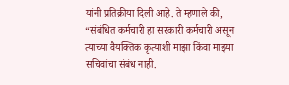यांनी प्रतिक्रीया दिली आहे. ते म्हणाले की, “संबंधित कर्मचारी हा सरकारी कर्मचारी असून त्याच्या वैयक्तिक कृत्याशी माझा किंवा माझ्या सचिवांचा संबंध नाही.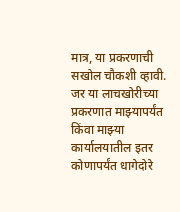मात्र, या प्रकरणाची सखोल चौकशी व्हावी. जर या लाचखोरीच्या प्रकरणात माझ्यापर्यंत किंवा माझ्या कार्यालयातील इतर कोणापर्यंत धागेदोरे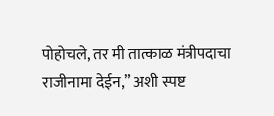पोहोचले, तर मी तात्काळ मंत्रीपदाचा राजीनामा देईन,” अशी स्पष्ट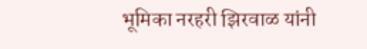भूमिका नरहरी झिरवाळ यांनी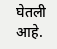घेतली आहे.